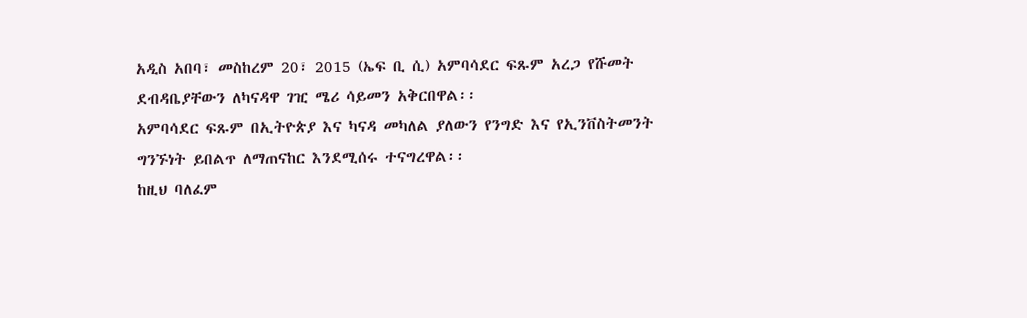አዲስ አበባ፣ መስከረም 20፣ 2015 (ኤፍ ቢ ሲ) አምባሳደር ፍጹም አረጋ የሹመት ደብዳቤያቸውን ለካናዳዋ ገዢ ሜሪ ሳይመን አቅርበዋል፡፡
አምባሳደር ፍጹም በኢትዮጵያ እና ካናዳ መካለል ያለውን የንግድ እና የኢንቨስትመንት ግንኙነት ይበልጥ ለማጠናከር እንደሚሰሩ ተናግረዋል፡፡
ከዚህ ባለፈም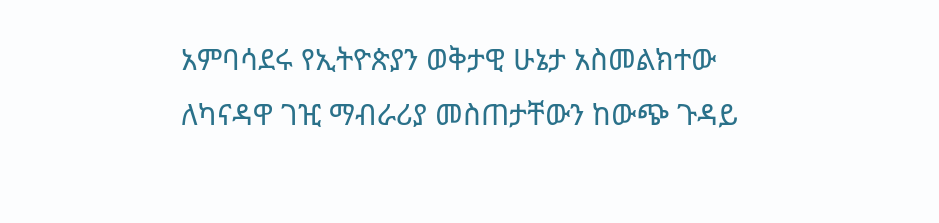አምባሳደሩ የኢትዮጵያን ወቅታዊ ሁኔታ አስመልክተው ለካናዳዋ ገዢ ማብራሪያ መስጠታቸውን ከውጭ ጉዳይ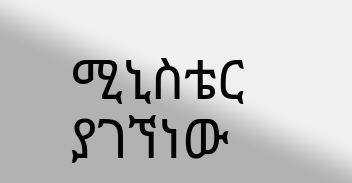ሚኒስቴር ያገኘነው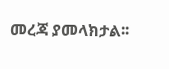መረጃ ያመላክታል፡፡